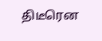திடீரென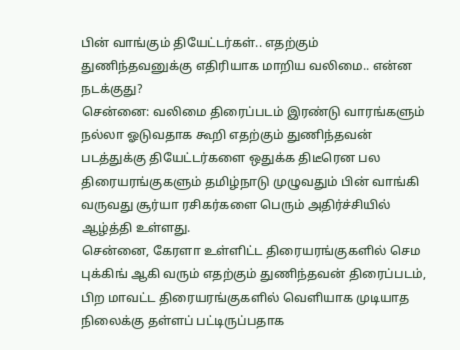பின் வாங்கும் தியேட்டர்கள்.. எதற்கும் துணிந்தவனுக்கு எதிரியாக மாறிய வலிமை.. என்ன நடக்குது?
சென்னை: வலிமை திரைப்படம் இரண்டு வாரங்களும் நல்லா ஓடுவதாக கூறி எதற்கும் துணிந்தவன் படத்துக்கு தியேட்டர்களை ஒதுக்க திடீரென பல திரையரங்குகளும் தமிழ்நாடு முழுவதும் பின் வாங்கி வருவது சூர்யா ரசிகர்களை பெரும் அதிர்ச்சியில் ஆழ்த்தி உள்ளது.
சென்னை, கேரளா உள்ளிட்ட திரையரங்குகளில் செம புக்கிங் ஆகி வரும் எதற்கும் துணிந்தவன் திரைப்படம், பிற மாவட்ட திரையரங்குகளில் வெளியாக முடியாத நிலைக்கு தள்ளப் பட்டிருப்பதாக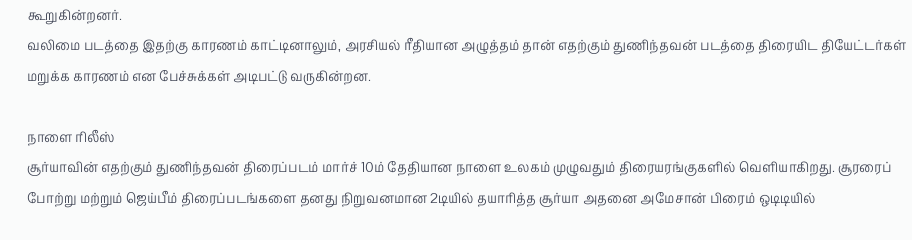கூறுகின்றனர்.
வலிமை படத்தை இதற்கு காரணம் காட்டினாலும், அரசியல் ரீதியான அழுத்தம் தான் எதற்கும் துணிந்தவன் படத்தை திரையிட தியேட்டர்கள் மறுக்க காரணம் என பேச்சுக்கள் அடிபட்டு வருகின்றன.

நாளை ரிலீஸ்
சூர்யாவின் எதற்கும் துணிந்தவன் திரைப்படம் மார்ச் 10ம் தேதியான நாளை உலகம் முழுவதும் திரையரங்குகளில் வெளியாகிறது. சூரரைப் போற்று மற்றும் ஜெய்பீம் திரைப்படங்களை தனது நிறுவனமான 2டியில் தயாரித்த சூர்யா அதனை அமேசான் பிரைம் ஒடிடியில்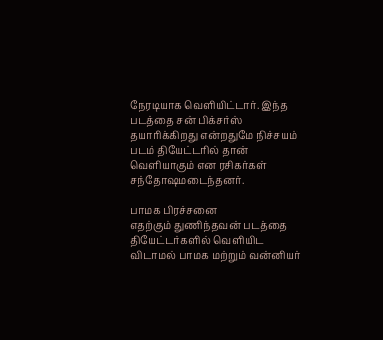நேரடியாக வெளியிட்டார். இந்த படத்தை சன் பிக்சர்ஸ் தயாரிக்கிறது என்றதுமே நிச்சயம் படம் தியேட்டரில் தான் வெளியாகும் என ரசிகர்கள் சந்தோஷமடைந்தனர்.

பாமக பிரச்சனை
எதற்கும் துணிந்தவன் படத்தை தியேட்டர்களில் வெளியிட விடாமல் பாமக மற்றும் வன்னியர்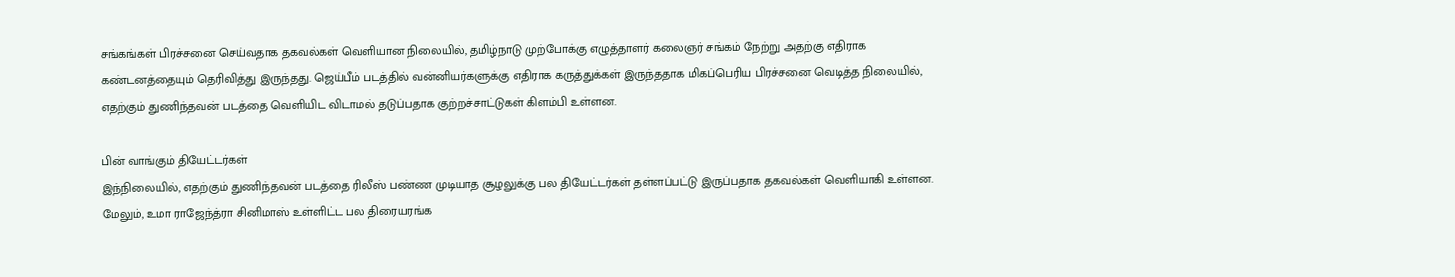சங்கங்கள் பிரச்சனை செய்வதாக தகவல்கள் வெளியான நிலையில், தமிழ்நாடு முற்போக்கு எழுத்தாளர் கலைஞர் சங்கம் நேற்று அதற்கு எதிராக கண்டனத்தையும் தெரிவித்து இருந்தது. ஜெய்பீம் படத்தில் வன்னியர்களுக்கு எதிராக கருத்துக்கள் இருந்ததாக மிகப்பெரிய பிரச்சனை வெடித்த நிலையில், எதற்கும் துணிந்தவன் படத்தை வெளியிட விடாமல் தடுப்பதாக குற்றச்சாட்டுகள் கிளம்பி உள்ளன.

பின் வாங்கும் தியேட்டர்கள்
இந்நிலையில், எதற்கும் துணிந்தவன் படத்தை ரிலீஸ் பண்ண முடியாத சூழலுக்கு பல தியேட்டர்கள் தள்ளப்பட்டு இருப்பதாக தகவல்கள் வெளியாகி உள்ளன. மேலும், உமா ராஜேந்த்ரா சினிமாஸ் உள்ளிட்ட பல திரையரங்க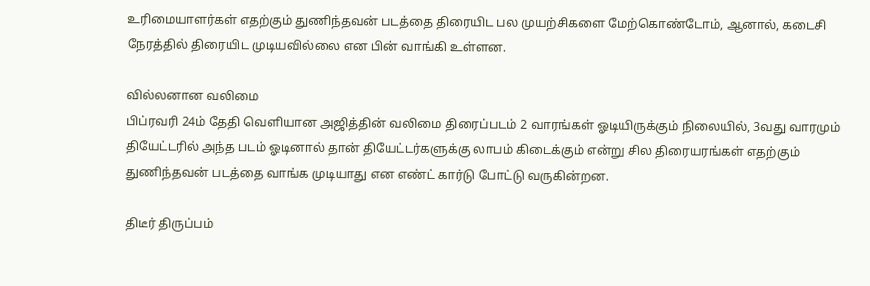உரிமையாளர்கள் எதற்கும் துணிந்தவன் படத்தை திரையிட பல முயற்சிகளை மேற்கொண்டோம், ஆனால், கடைசி நேரத்தில் திரையிட முடியவில்லை என பின் வாங்கி உள்ளன.

வில்லனான வலிமை
பிப்ரவரி 24ம் தேதி வெளியான அஜித்தின் வலிமை திரைப்படம் 2 வாரங்கள் ஓடியிருக்கும் நிலையில், 3வது வாரமும் தியேட்டரில் அந்த படம் ஓடினால் தான் தியேட்டர்களுக்கு லாபம் கிடைக்கும் என்று சில திரையரங்கள் எதற்கும் துணிந்தவன் படத்தை வாங்க முடியாது என எண்ட் கார்டு போட்டு வருகின்றன.

திடீர் திருப்பம்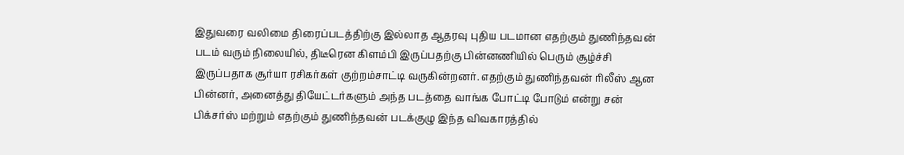இதுவரை வலிமை திரைப்படத்திற்கு இல்லாத ஆதரவு புதிய படமான எதற்கும் துணிந்தவன் படம் வரும் நிலையில், திடீரென கிளம்பி இருப்பதற்கு பின்னணியில் பெரும் சூழ்ச்சி இருப்பதாக சூர்யா ரசிகர்கள் குற்றம்சாட்டி வருகின்றனர். எதற்கும் துணிந்தவன் ரிலீஸ் ஆன பின்னர், அனைத்து தியேட்டர்களும் அந்த படத்தை வாங்க போட்டி போடும் என்று சன் பிக்சர்ஸ் மற்றும் எதற்கும் துணிந்தவன் படக்குழு இந்த விவகாரத்தில்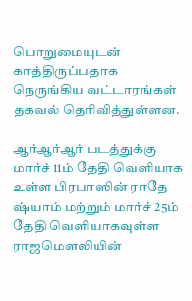பொறுமையுடன் காத்திருப்பதாக நெருங்கிய வட்டாரங்கள் தகவல் தெரிவித்துள்ளன.

ஆர்ஆர்ஆர் படத்துக்கு
மார்ச் 11ம் தேதி வெளியாக உள்ள பிரபாஸின் ராதே ஷ்யாம் மற்றும் மார்ச் 25ம் தேதி வெளியாகவுள்ள ராஜமெளலியின்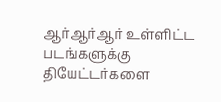ஆர்ஆர்ஆர் உள்ளிட்ட படங்களுக்கு தியேட்டர்களை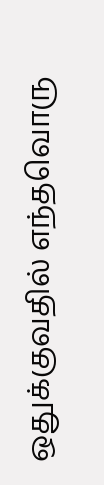ஒதுக்குவதில் எந்தவொரு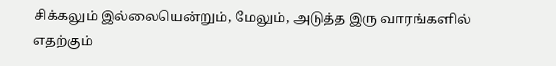சிக்கலும் இல்லையென்றும், மேலும், அடுத்த இரு வாரங்களில் எதற்கும்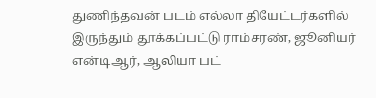துணிந்தவன் படம் எல்லா தியேட்டர்களில் இருந்தும் தூக்கப்பட்டு ராம்சரண், ஜூனியர் என்டிஆர், ஆலியா பட்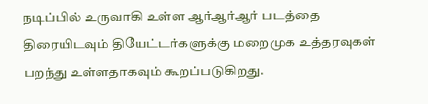நடிப்பில் உருவாகி உள்ள ஆர்ஆர்ஆர் படத்தை திரையிடவும் தியேட்டர்களுக்கு மறைமுக உத்தரவுகள் பறந்து உள்ளதாகவும் கூறப்படுகிறது.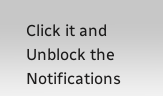Click it and Unblock the Notifications